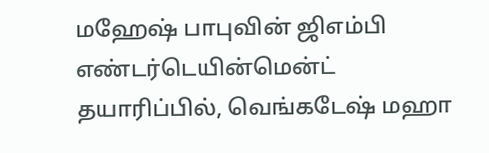மஹேஷ் பாபுவின் ஜிஎம்பி எண்டர்டெயின்மென்ட் தயாரிப்பில், வெங்கடேஷ் மஹா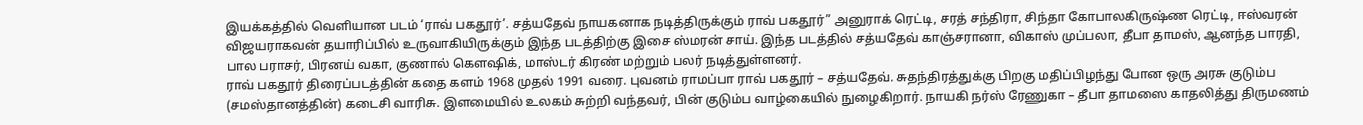இயக்கத்தில் வெளியான படம் ‘ராவ் பகதூர்’. சத்யதேவ் நாயகனாக நடித்திருக்கும் ராவ் பகதூர்” அனுராக் ரெட்டி, சரத் சந்திரா, சிந்தா கோபாலகிருஷ்ண ரெட்டி, ஈஸ்வரன் விஜயராகவன் தயாரிப்பில் உருவாகியிருக்கும் இந்த படத்திற்கு இசை ஸ்மரன் சாய். இந்த படத்தில் சத்யதேவ் காஞ்சரானா, விகாஸ் முப்பலா, தீபா தாமஸ், ஆனந்த பாரதி, பால பராசர், பிரனய் வகா, குணால் கௌஷிக், மாஸ்டர் கிரண் மற்றும் பலர் நடித்துள்ளனர்.
ராவ் பகதூர் திரைப்படத்தின் கதை களம் 1968 முதல் 1991 வரை. புவனம் ராமப்பா ராவ் பகதூர் – சத்யதேவ். சுதந்திரத்துக்கு பிறகு மதிப்பிழந்து போன ஒரு அரசு குடும்ப (சமஸ்தானத்தின்) கடைசி வாரிசு. இளமையில் உலகம் சுற்றி வந்தவர், பின் குடும்ப வாழ்கையில் நுழைகிறார். நாயகி நர்ஸ் ரேணுகா – தீபா தாமஸை காதலித்து திருமணம்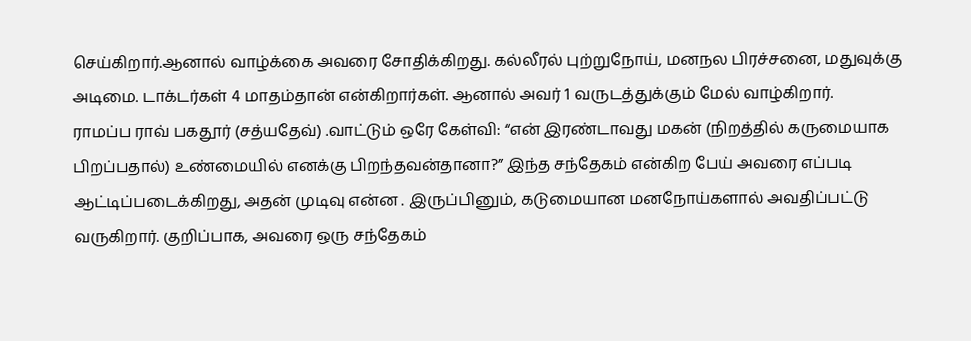செய்கிறார்.ஆனால் வாழ்க்கை அவரை சோதிக்கிறது. கல்லீரல் புற்றுநோய், மனநல பிரச்சனை, மதுவுக்கு அடிமை. டாக்டர்கள் 4 மாதம்தான் என்கிறார்கள். ஆனால் அவர் 1 வருடத்துக்கும் மேல் வாழ்கிறார்.
ராமப்ப ராவ் பகதூர் (சத்யதேவ்) .வாட்டும் ஒரே கேள்வி: “என் இரண்டாவது மகன் (நிறத்தில் கருமையாக பிறப்பதால்) உண்மையில் எனக்கு பிறந்தவன்தானா?” இந்த சந்தேகம் என்கிற பேய் அவரை எப்படி ஆட்டிப்படைக்கிறது, அதன் முடிவு என்ன . இருப்பினும், கடுமையான மனநோய்களால் அவதிப்பட்டு வருகிறார். குறிப்பாக, அவரை ஒரு சந்தேகம்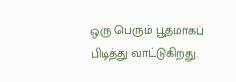ஒரு பெரும் பூதமாகப் பிடித்து வாட்டுகிறது.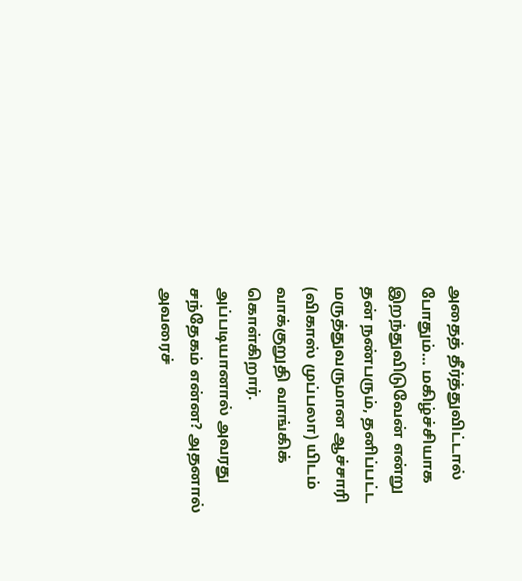அதைத் தீர்த்துவிட்டால் போதும்… மகிழ்ச்சியாக இறந்துவிடுவேன் என்று தன் நண்பரும், தனிப்பட்ட மருத்துவருமான ஆச்சாரி (விகாஸ் முப்பலா) யிடம் வாக்குறுதி வாங்கிக் கொள்கிறார். அப்படியானால் அவரது சந்தேகம் என்ன? அதனால் அவரைச்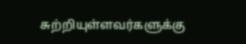சுற்றியுள்ளவர்களுக்கு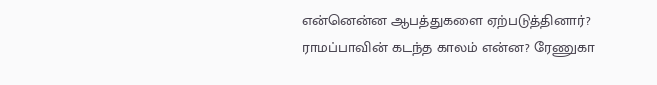என்னென்ன ஆபத்துகளை ஏற்படுத்தினார்? ராமப்பாவின் கடந்த காலம் என்ன? ரேணுகா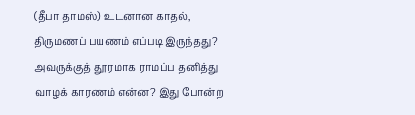(தீபா தாமஸ்) உடனான காதல், திருமணப் பயணம் எப்படி இருந்தது? அவருக்குத் தூரமாக ராமப்ப தனித்து வாழக் காரணம் என்ன? இது போன்ற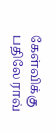கேள்விக்கு பதிலே ராவ்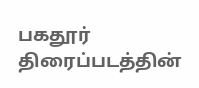பகதூர் திரைப்படத்தின்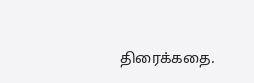திரைக்கதை.